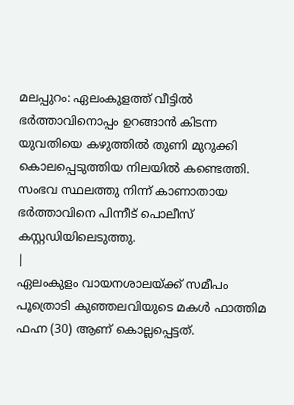മലപ്പുറം: ഏലംകുളത്ത് വീട്ടിൽ ഭർത്താവിനൊപ്പം ഉറങ്ങാൻ കിടന്ന യുവതിയെ കഴുത്തിൽ തുണി മുറുക്കി കൊലപ്പെടുത്തിയ നിലയിൽ കണ്ടെത്തി. സംഭവ സ്ഥലത്തു നിന്ന് കാണാതായ ഭർത്താവിനെ പിന്നീട് പൊലീസ് കസ്റ്റഡിയിലെടുത്തു.
|
ഏലംകുളം വായനശാലയ്ക്ക് സമീപം പൂത്രൊടി കുഞ്ഞലവിയുടെ മകൾ ഫാത്തിമ ഫഹ്ന (30) ആണ് കൊല്ലപ്പെട്ടത്.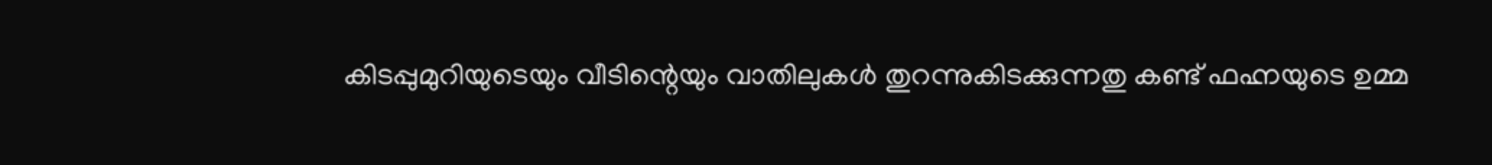കിടപ്പുമുറിയുടെയും വീടിന്റെയും വാതിലുകൾ തുറന്നുകിടക്കുന്നതു കണ്ട് ഫഹ്നയുടെ ഉമ്മ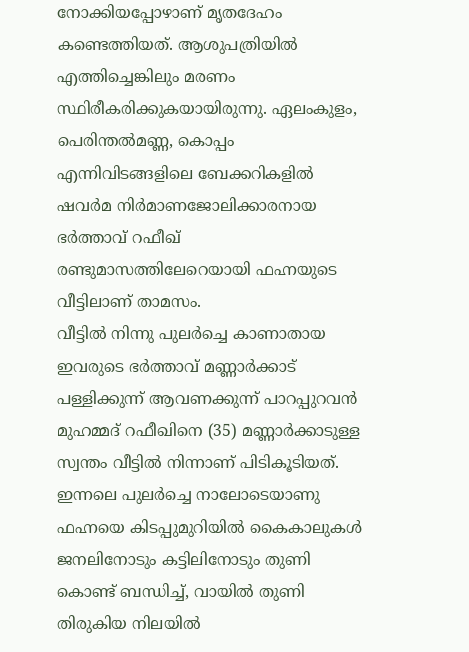നോക്കിയപ്പോഴാണ് മൃതദേഹം കണ്ടെത്തിയത്. ആശുപത്രിയിൽ എത്തിച്ചെങ്കിലും മരണം സ്ഥിരീകരിക്കുകയായിരുന്നു. ഏലംകുളം, പെരിന്തൽമണ്ണ, കൊപ്പം എന്നിവിടങ്ങളിലെ ബേക്കറികളിൽ ഷവർമ നിർമാണജോലിക്കാരനായ ഭർത്താവ് റഫീഖ് രണ്ടുമാസത്തിലേറെയായി ഫഹ്നയുടെ വീട്ടിലാണ് താമസം.
വീട്ടിൽ നിന്നു പുലർച്ചെ കാണാതായ ഇവരുടെ ഭർത്താവ് മണ്ണാർക്കാട് പള്ളിക്കുന്ന് ആവണക്കുന്ന് പാറപ്പുറവൻ മുഹമ്മദ് റഫീഖിനെ (35) മണ്ണാർക്കാടുള്ള സ്വന്തം വീട്ടിൽ നിന്നാണ് പിടികൂടിയത്. ഇന്നലെ പുലർച്ചെ നാലോടെയാണു ഫഹ്നയെ കിടപ്പുമുറിയിൽ കൈകാലുകൾ ജനലിനോടും കട്ടിലിനോടും തുണി കൊണ്ട് ബന്ധിച്ച്, വായിൽ തുണി തിരുകിയ നിലയിൽ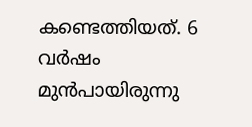കണ്ടെത്തിയത്. 6 വർഷം മുൻപായിരുന്നു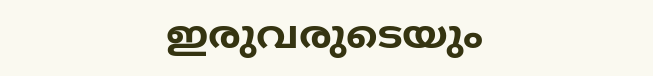ഇരുവരുടെയും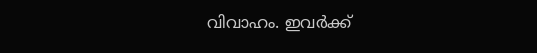വിവാഹം. ഇവർക്ക്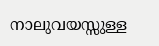നാലുവയസ്സുള്ള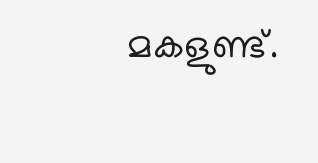മകളുണ്ട്.